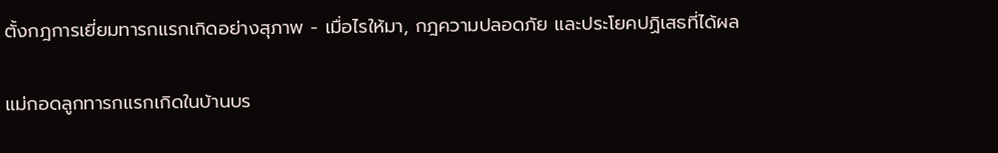ตั้งกฎการเยี่ยมทารกแรกเกิดอย่างสุภาพ - เมื่อไรให้มา, กฎความปลอดภัย และประโยคปฏิเสธที่ได้ผล

แม่กอดลูกทารกแรกเกิดในบ้านบร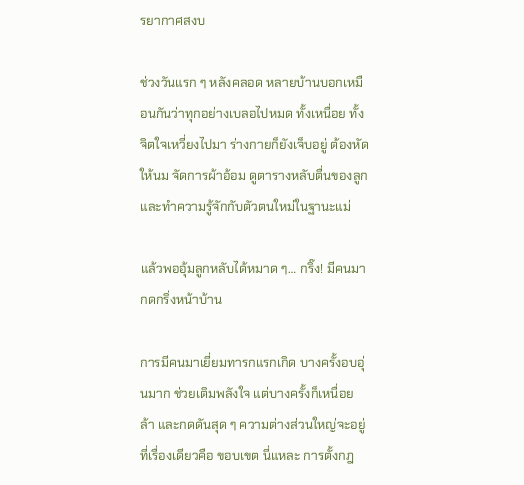รยากาศสงบ

ช่วงวันแรก ๆ หลังคลอด หลายบ้านบอกเหมือนกันว่าทุกอย่างเบลอไปหมด ทั้งเหนื่อย ทั้งจิตใจเหวี่ยงไปมา ร่างกายก็ยังเจ็บอยู่ ต้องหัดให้นม จัดการผ้าอ้อม ดูตารางหลับตื่นของลูก และทำความรู้จักกับตัวตนใหม่ในฐานะแม่

แล้วพออุ้มลูกหลับได้หมาด ๆ… กริ๊ง! มีคนมากดกริ่งหน้าบ้าน

การมีคนมาเยี่ยมทารกแรกเกิด บางครั้งอบอุ่นมาก ช่วยเติมพลังใจ แต่บางครั้งก็เหนื่อย ล้า และกดดันสุด ๆ ความต่างส่วนใหญ่จะอยู่ที่เรื่องเดียวคือ ขอบเขต นี่แหละ การตั้งกฎ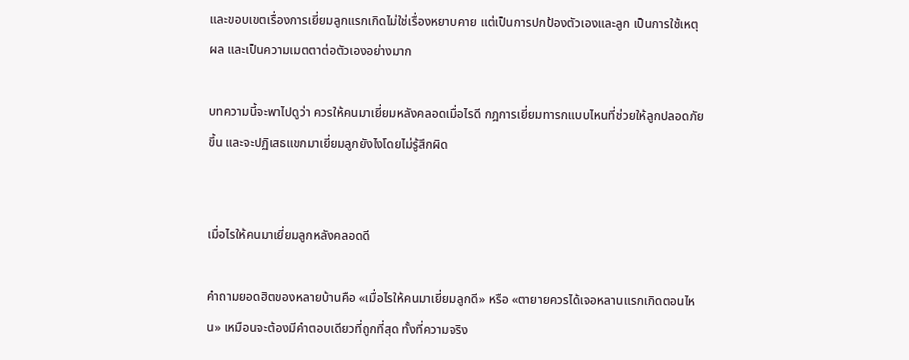และขอบเขตเรื่องการเยี่ยมลูกแรกเกิดไม่ใช่เรื่องหยาบคาย แต่เป็นการปกป้องตัวเองและลูก เป็นการใช้เหตุผล และเป็นความเมตตาต่อตัวเองอย่างมาก

บทความนี้จะพาไปดูว่า ควรให้คนมาเยี่ยมหลังคลอดเมื่อไรดี กฎการเยี่ยมทารกแบบไหนที่ช่วยให้ลูกปลอดภัยขึ้น และจะปฏิเสธแขกมาเยี่ยมลูกยังไงโดยไม่รู้สึกผิด


เมื่อไรให้คนมาเยี่ยมลูกหลังคลอดดี

คำถามยอดฮิตของหลายบ้านคือ «เมื่อไรให้คนมาเยี่ยมลูกดี» หรือ «ตายายควรได้เจอหลานแรกเกิดตอนไหน» เหมือนจะต้องมีคำตอบเดียวที่ถูกที่สุด ทั้งที่ความจริง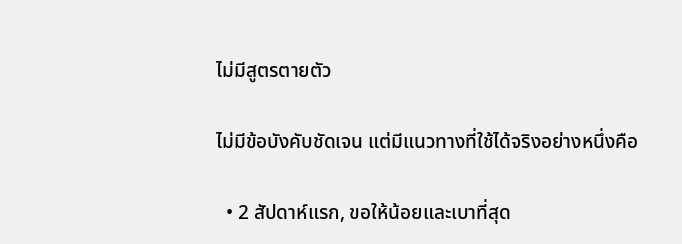ไม่มีสูตรตายตัว

ไม่มีข้อบังคับชัดเจน แต่มีแนวทางที่ใช้ได้จริงอย่างหนึ่งคือ

  • 2 สัปดาห์แรก, ขอให้น้อยและเบาที่สุด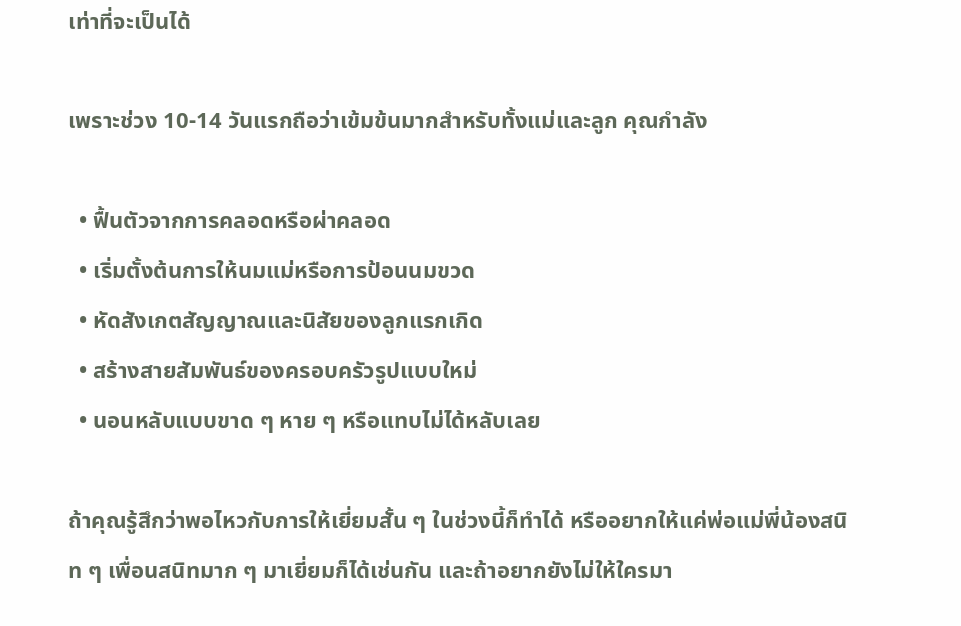เท่าที่จะเป็นได้

เพราะช่วง 10-14 วันแรกถือว่าเข้มข้นมากสำหรับทั้งแม่และลูก คุณกำลัง

  • ฟื้นตัวจากการคลอดหรือผ่าคลอด
  • เริ่มตั้งต้นการให้นมแม่หรือการป้อนนมขวด
  • หัดสังเกตสัญญาณและนิสัยของลูกแรกเกิด
  • สร้างสายสัมพันธ์ของครอบครัวรูปแบบใหม่
  • นอนหลับแบบขาด ๆ หาย ๆ หรือแทบไม่ได้หลับเลย

ถ้าคุณรู้สึกว่าพอไหวกับการให้เยี่ยมสั้น ๆ ในช่วงนี้ก็ทำได้ หรืออยากให้แค่พ่อแม่พี่น้องสนิท ๆ เพื่อนสนิทมาก ๆ มาเยี่ยมก็ได้เช่นกัน และถ้าอยากยังไม่ให้ใครมา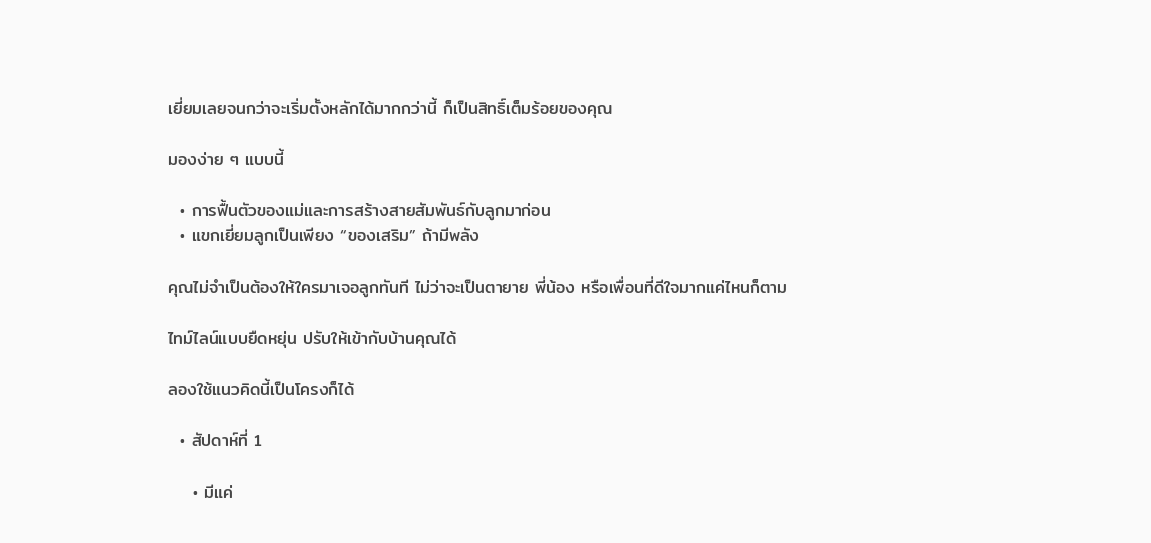เยี่ยมเลยจนกว่าจะเริ่มตั้งหลักได้มากกว่านี้ ก็เป็นสิทธิ์เต็มร้อยของคุณ

มองง่าย ๆ แบบนี้

  • การฟื้นตัวของแม่และการสร้างสายสัมพันธ์กับลูกมาก่อน
  • แขกเยี่ยมลูกเป็นเพียง “ของเสริม” ถ้ามีพลัง

คุณไม่จำเป็นต้องให้ใครมาเจอลูกทันที ไม่ว่าจะเป็นตายาย พี่น้อง หรือเพื่อนที่ดีใจมากแค่ไหนก็ตาม

ไทม์ไลน์แบบยืดหยุ่น ปรับให้เข้ากับบ้านคุณได้

ลองใช้แนวคิดนี้เป็นโครงก็ได้

  • สัปดาห์ที่ 1

    • มีแค่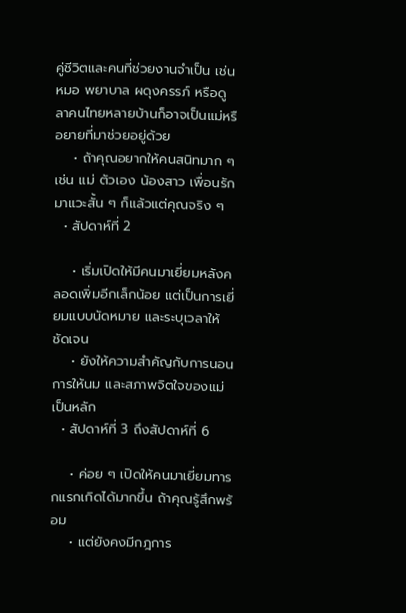คู่ชีวิตและคนที่ช่วยงานจำเป็น เช่น หมอ พยาบาล ผดุงครรภ์ หรือดูลาคนไทยหลายบ้านก็อาจเป็นแม่หรือยายที่มาช่วยอยู่ด้วย
    • ถ้าคุณอยากให้คนสนิทมาก ๆ เช่น แม่ ตัวเอง น้องสาว เพื่อนรัก มาแวะสั้น ๆ ก็แล้วแต่คุณจริง ๆ
  • สัปดาห์ที่ 2

    • เริ่มเปิดให้มีคนมาเยี่ยมหลังคลอดเพิ่มอีกเล็กน้อย แต่เป็นการเยี่ยมแบบนัดหมาย และระบุเวลาให้ชัดเจน
    • ยังให้ความสำคัญกับการนอน การให้นม และสภาพจิตใจของแม่เป็นหลัก
  • สัปดาห์ที่ 3 ถึงสัปดาห์ที่ 6

    • ค่อย ๆ เปิดให้คนมาเยี่ยมทารกแรกเกิดได้มากขึ้น ถ้าคุณรู้สึกพร้อม
    • แต่ยังคงมีกฎการ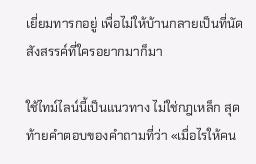เยี่ยมทารกอยู่ เพื่อไม่ให้บ้านกลายเป็นที่นัดสังสรรค์ที่ใครอยากมาก็มา

ใช้ไทม์ไลน์นี้เป็นแนวทาง ไม่ใช่กฎเหล็ก สุดท้ายคำตอบของคำถามที่ว่า «เมื่อไรให้คน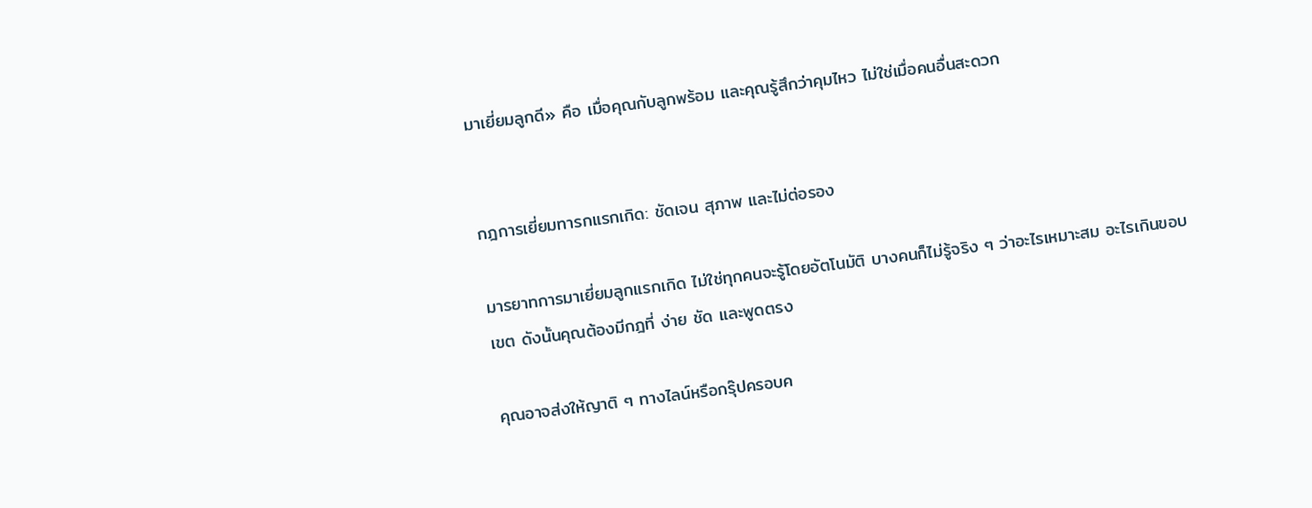มาเยี่ยมลูกดี» คือ เมื่อคุณกับลูกพร้อม และคุณรู้สึกว่าคุมไหว ไม่ใช่เมื่อคนอื่นสะดวก


กฎการเยี่ยมทารกแรกเกิด: ชัดเจน สุภาพ และไม่ต่อรอง

มารยาทการมาเยี่ยมลูกแรกเกิด ไม่ใช่ทุกคนจะรู้โดยอัตโนมัติ บางคนก็ไม่รู้จริง ๆ ว่าอะไรเหมาะสม อะไรเกินขอบเขต ดังนั้นคุณต้องมีกฎที่ ง่าย ชัด และพูดตรง

คุณอาจส่งให้ญาติ ๆ ทางไลน์หรือกรุ๊ปครอบค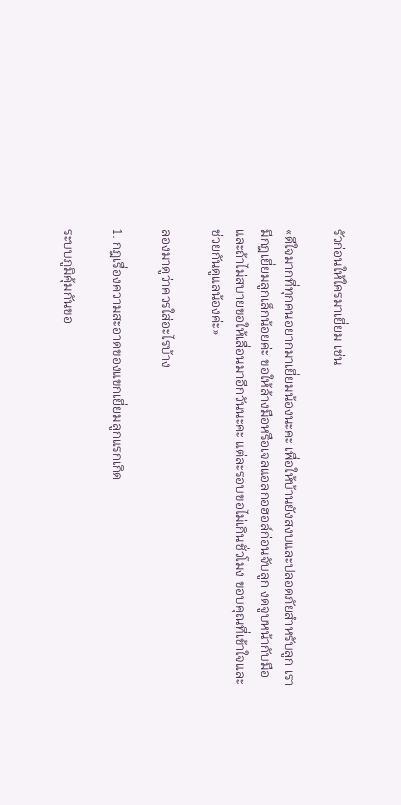รัวก่อนให้ใครมาเยี่ยม เช่น

«ดีใจมากที่ทุกคนอยากมาเยี่ยมน้องนะคะ เพื่อให้บ้านยังสงบและปลอดภัยสำหรับลูก เรามีกฎเยี่ยมลูกเล็กน้อยค่ะ ขอให้ล้างมือหรือเจลแอลกอฮอล์ก่อนจับลูก งดจูบหน้ากับมือ และถ้าไม่สบายขอให้เลื่อนมาอีกวันนะคะ แต่ละรอบขอไม่เกินชั่วโมง ขอบคุณที่เข้าใจและช่วยกันดูแลน้องค่ะ»

ลองมาดูว่าควรใส่อะไรบ้าง

1. กฎเรื่องความสะอาดของแขกเยี่ยมลูกแรกเกิด

ระบบภูมิคุ้มกันขอ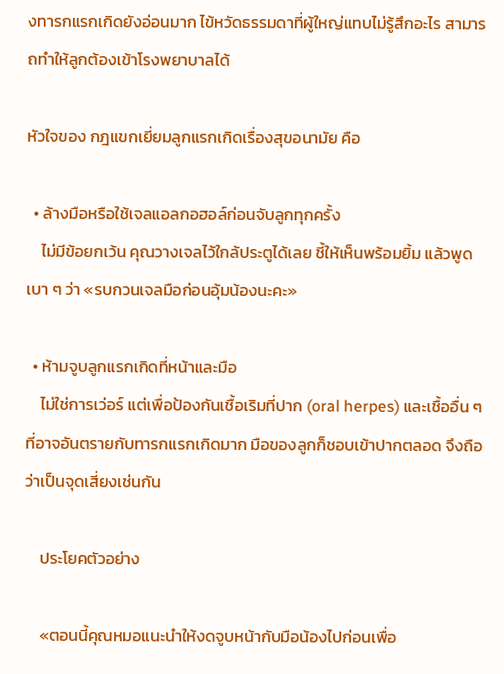งทารกแรกเกิดยังอ่อนมาก ไข้หวัดธรรมดาที่ผู้ใหญ่แทบไม่รู้สึกอะไร สามารถทำให้ลูกต้องเข้าโรงพยาบาลได้

หัวใจของ กฎแขกเยี่ยมลูกแรกเกิดเรื่องสุขอนามัย คือ

  • ล้างมือหรือใช้เจลแอลกอฮอล์ก่อนจับลูกทุกครั้ง
    ไม่มีข้อยกเว้น คุณวางเจลไว้ใกล้ประตูได้เลย ชี้ให้เห็นพร้อมยิ้ม แล้วพูดเบา ๆ ว่า «รบกวนเจลมือก่อนอุ้มน้องนะคะ»

  • ห้ามจูบลูกแรกเกิดที่หน้าและมือ
    ไม่ใช่การเว่อร์ แต่เพื่อป้องกันเชื้อเริมที่ปาก (oral herpes) และเชื้ออื่น ๆ ที่อาจอันตรายกับทารกแรกเกิดมาก มือของลูกก็ชอบเข้าปากตลอด จึงถือว่าเป็นจุดเสี่ยงเช่นกัน

    ประโยคตัวอย่าง

    «ตอนนี้คุณหมอแนะนำให้งดจูบหน้ากับมือน้องไปก่อนเพื่อ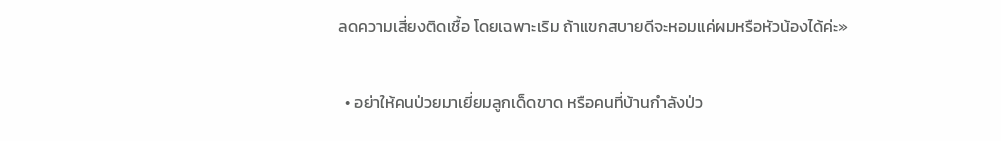ลดความเสี่ยงติดเชื้อ โดยเฉพาะเริม ถ้าแขกสบายดีจะหอมแค่ผมหรือหัวน้องได้ค่ะ»

  • อย่าให้คนป่วยมาเยี่ยมลูกเด็ดขาด หรือคนที่บ้านกำลังป่ว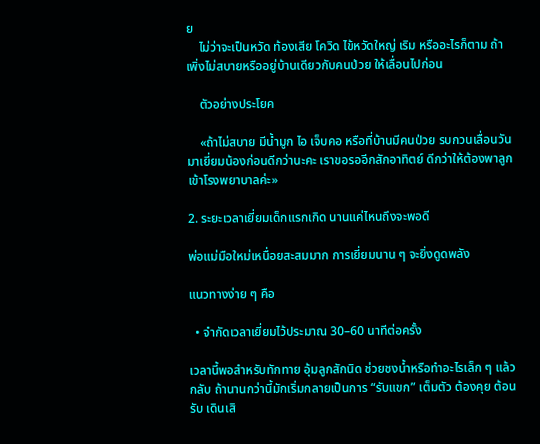ย
    ไม่ว่าจะเป็นหวัด ท้องเสีย โควิด ไข้หวัดใหญ่ เริม หรืออะไรก็ตาม ถ้าเพิ่งไม่สบายหรืออยู่บ้านเดียวกับคนป่วย ให้เลื่อนไปก่อน

    ตัวอย่างประโยค

    «ถ้าไม่สบาย มีน้ำมูก ไอ เจ็บคอ หรือที่บ้านมีคนป่วย รบกวนเลื่อนวันมาเยี่ยมน้องก่อนดีกว่านะคะ เราขอรออีกสักอาทิตย์ ดีกว่าให้ต้องพาลูกเข้าโรงพยาบาลค่ะ»

2. ระยะเวลาเยี่ยมเด็กแรกเกิด นานแค่ไหนถึงจะพอดี

พ่อแม่มือใหม่เหนื่อยสะสมมาก การเยี่ยมนาน ๆ จะยิ่งดูดพลัง

แนวทางง่าย ๆ คือ

  • จำกัดเวลาเยี่ยมไว้ประมาณ 30–60 นาทีต่อครั้ง

เวลานี้พอสำหรับทักทาย อุ้มลูกสักนิด ช่วยชงน้ำหรือทำอะไรเล็ก ๆ แล้วกลับ ถ้านานกว่านี้มักเริ่มกลายเป็นการ “รับแขก” เต็มตัว ต้องคุย ต้อนรับ เดินเสิ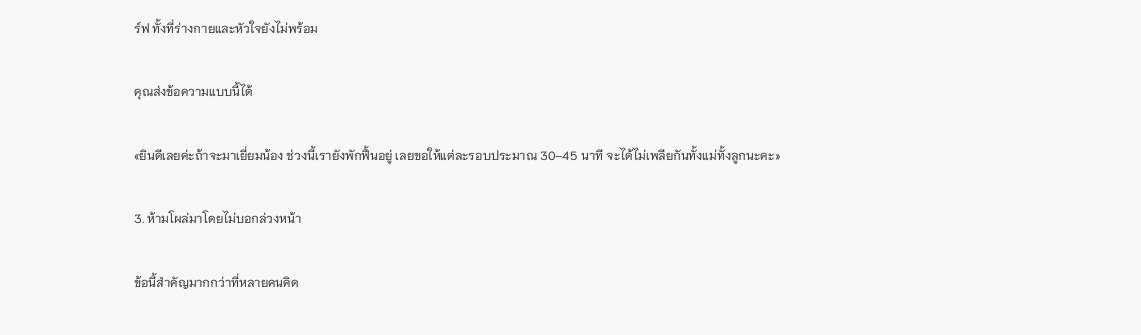ร์ฟ ทั้งที่ร่างกายและหัวใจยังไม่พร้อม

คุณส่งข้อความแบบนี้ได้

«ยินดีเลยค่ะถ้าจะมาเยี่ยมน้อง ช่วงนี้เรายังพักฟื้นอยู่ เลยขอให้แต่ละรอบประมาณ 30–45 นาที จะได้ไม่เพลียกันทั้งแม่ทั้งลูกนะคะ»

3. ห้ามโผล่มาโดยไม่บอกล่วงหน้า

ข้อนี้สำคัญมากกว่าที่หลายคนคิด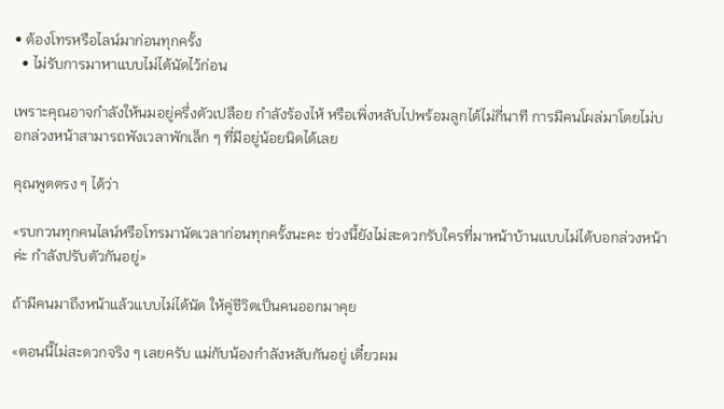• ต้องโทรหรือไลน์มาก่อนทุกครั้ง
  • ไม่รับการมาหาแบบไม่ได้นัดไว้ก่อน

เพราะคุณอาจกำลังให้นมอยู่ครึ่งตัวเปลือย กำลังร้องไห้ หรือเพิ่งหลับไปพร้อมลูกได้ไม่กี่นาที การมีคนโผล่มาโดยไม่บอกล่วงหน้าสามารถพังเวลาพักเล็ก ๆ ที่มีอยู่น้อยนิดได้เลย

คุณพูดตรง ๆ ได้ว่า

«รบกวนทุกคนไลน์หรือโทรมานัดเวลาก่อนทุกครั้งนะคะ ช่วงนี้ยังไม่สะดวกรับใครที่มาหน้าบ้านแบบไม่ได้บอกล่วงหน้าค่ะ กำลังปรับตัวกันอยู่»

ถ้ามีคนมาถึงหน้าแล้วแบบไม่ได้นัด ให้คู่ชีวิตเป็นคนออกมาคุย

«ตอนนี้ไม่สะดวกจริง ๆ เลยครับ แม่กับน้องกำลังหลับกันอยู่ เดี๋ยวผม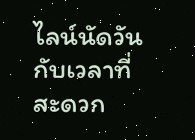ไลน์นัดวันกับเวลาที่สะดวก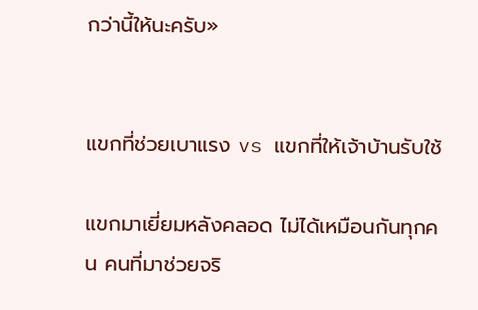กว่านี้ให้นะครับ»


แขกที่ช่วยเบาแรง vs แขกที่ให้เจ้าบ้านรับใช้

แขกมาเยี่ยมหลังคลอด ไม่ได้เหมือนกันทุกคน คนที่มาช่วยจริ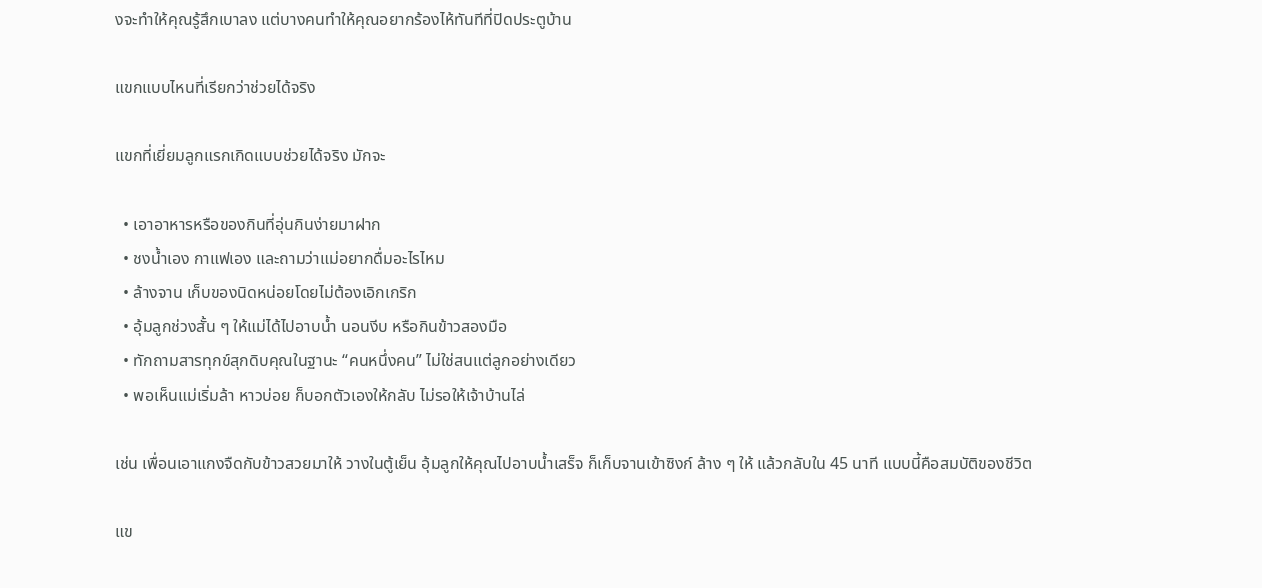งจะทำให้คุณรู้สึกเบาลง แต่บางคนทำให้คุณอยากร้องไห้ทันทีที่ปิดประตูบ้าน

แขกแบบไหนที่เรียกว่าช่วยได้จริง

แขกที่เยี่ยมลูกแรกเกิดแบบช่วยได้จริง มักจะ

  • เอาอาหารหรือของกินที่อุ่นกินง่ายมาฝาก
  • ชงน้ำเอง กาแฟเอง และถามว่าแม่อยากดื่มอะไรไหม
  • ล้างจาน เก็บของนิดหน่อยโดยไม่ต้องเอิกเกริก
  • อุ้มลูกช่วงสั้น ๆ ให้แม่ได้ไปอาบน้ำ นอนงีบ หรือกินข้าวสองมือ
  • ทักถามสารทุกข์สุกดิบคุณในฐานะ “คนหนึ่งคน” ไม่ใช่สนแต่ลูกอย่างเดียว
  • พอเห็นแม่เริ่มล้า หาวบ่อย ก็บอกตัวเองให้กลับ ไม่รอให้เจ้าบ้านไล่

เช่น เพื่อนเอาแกงจืดกับข้าวสวยมาให้ วางในตู้เย็น อุ้มลูกให้คุณไปอาบน้ำเสร็จ ก็เก็บจานเข้าซิงก์ ล้าง ๆ ให้ แล้วกลับใน 45 นาที แบบนี้คือสมบัติของชีวิต

แข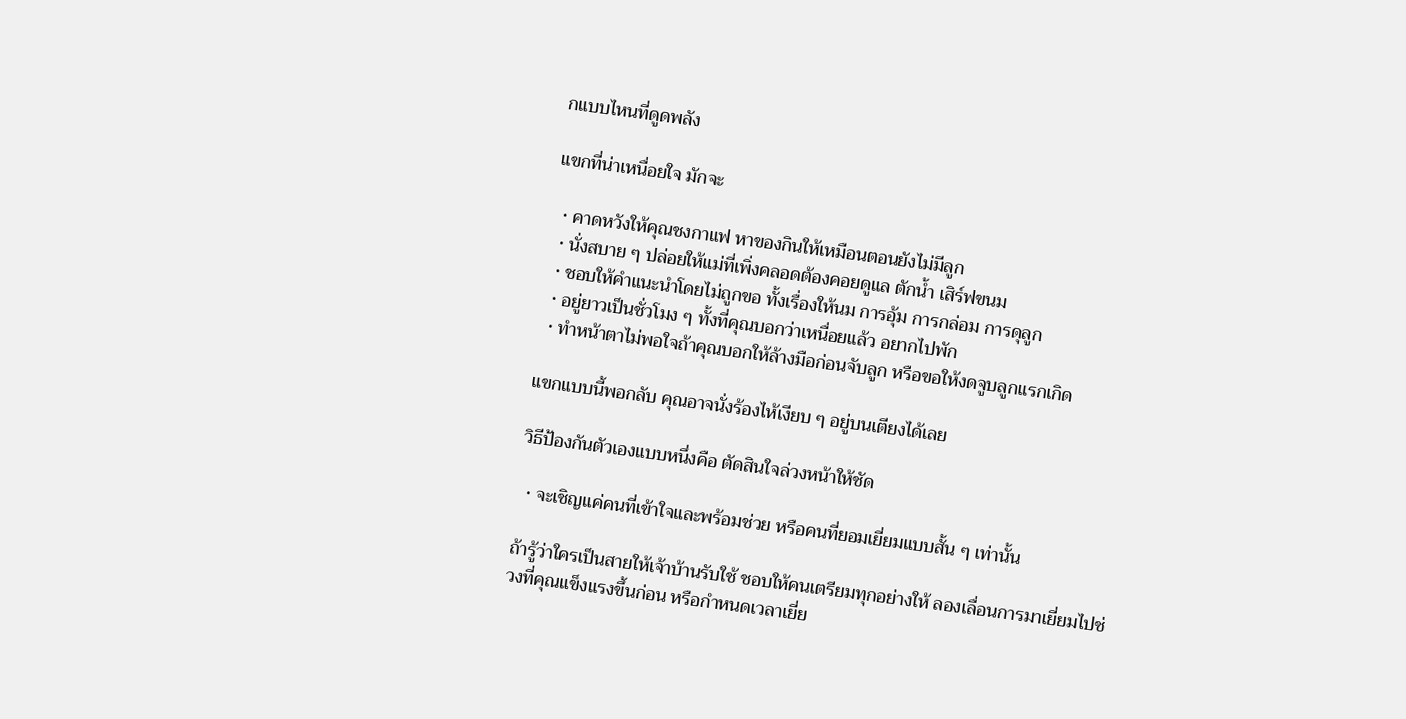กแบบไหนที่ดูดพลัง

แขกที่น่าเหนื่อยใจ มักจะ

  • คาดหวังให้คุณชงกาแฟ หาของกินให้เหมือนตอนยังไม่มีลูก
  • นั่งสบาย ๆ ปล่อยให้แม่ที่เพิ่งคลอดต้องคอยดูแล ตักน้ำ เสิร์ฟขนม
  • ชอบให้คำแนะนำโดยไม่ถูกขอ ทั้งเรื่องให้นม การอุ้ม การกล่อม การดุลูก
  • อยู่ยาวเป็นชั่วโมง ๆ ทั้งที่คุณบอกว่าเหนื่อยแล้ว อยากไปพัก
  • ทำหน้าตาไม่พอใจถ้าคุณบอกให้ล้างมือก่อนจับลูก หรือขอให้งดจูบลูกแรกเกิด

แขกแบบนี้พอกลับ คุณอาจนั่งร้องไห้เงียบ ๆ อยู่บนเตียงได้เลย

วิธีป้องกันตัวเองแบบหนึ่งคือ ตัดสินใจล่วงหน้าให้ชัด

  • จะเชิญแค่คนที่เข้าใจและพร้อมช่วย หรือคนที่ยอมเยี่ยมแบบสั้น ๆ เท่านั้น

ถ้ารู้ว่าใครเป็นสายให้เจ้าบ้านรับใช้ ชอบให้คนเตรียมทุกอย่างให้ ลองเลื่อนการมาเยี่ยมไปช่วงที่คุณแข็งแรงขึ้นก่อน หรือกำหนดเวลาเยี่ย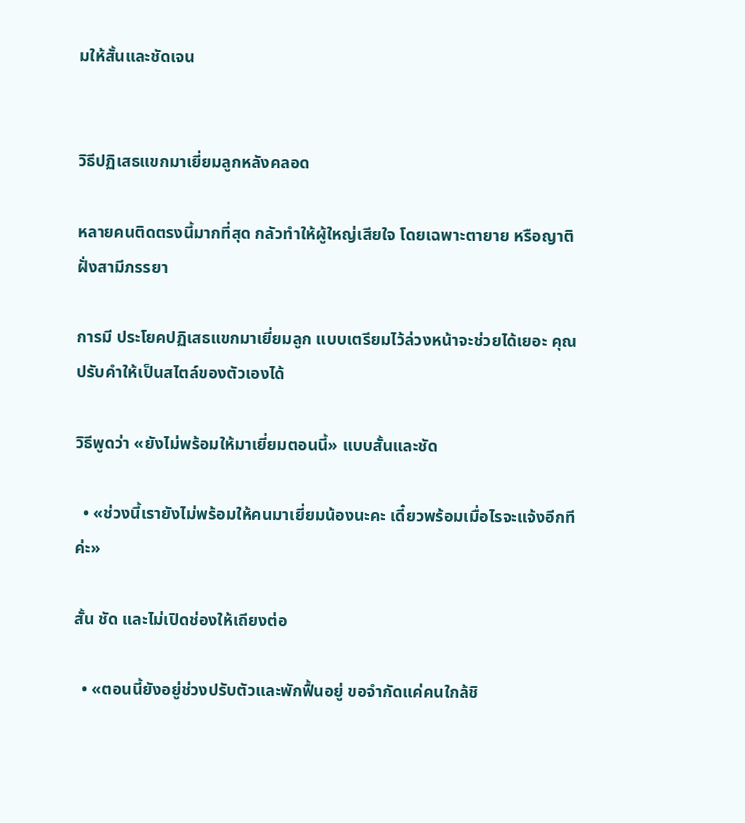มให้สั้นและชัดเจน


วิธีปฏิเสธแขกมาเยี่ยมลูกหลังคลอด

หลายคนติดตรงนี้มากที่สุด กลัวทำให้ผู้ใหญ่เสียใจ โดยเฉพาะตายาย หรือญาติฝั่งสามีภรรยา

การมี ประโยคปฏิเสธแขกมาเยี่ยมลูก แบบเตรียมไว้ล่วงหน้าจะช่วยได้เยอะ คุณปรับคำให้เป็นสไตล์ของตัวเองได้

วิธีพูดว่า «ยังไม่พร้อมให้มาเยี่ยมตอนนี้» แบบสั้นและชัด

  • «ช่วงนี้เรายังไม่พร้อมให้คนมาเยี่ยมน้องนะคะ เดี๋ยวพร้อมเมื่อไรจะแจ้งอีกทีค่ะ»

สั้น ชัด และไม่เปิดช่องให้เถียงต่อ

  • «ตอนนี้ยังอยู่ช่วงปรับตัวและพักฟื้นอยู่ ขอจำกัดแค่คนใกล้ชิ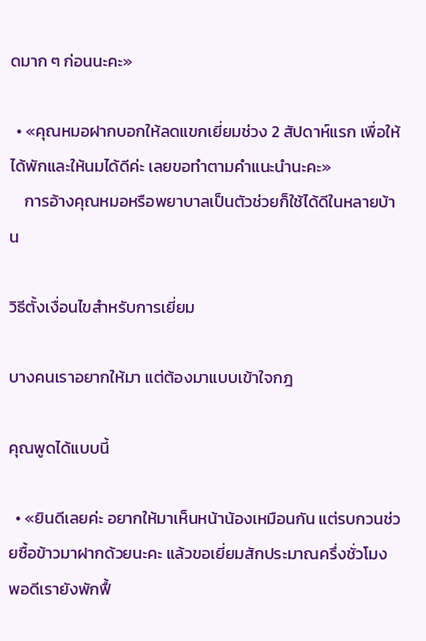ดมาก ๆ ก่อนนะคะ»

  • «คุณหมอฝากบอกให้ลดแขกเยี่ยมช่วง 2 สัปดาห์แรก เพื่อให้ได้พักและให้นมได้ดีค่ะ เลยขอทำตามคำแนะนำนะคะ»
    การอ้างคุณหมอหรือพยาบาลเป็นตัวช่วยก็ใช้ได้ดีในหลายบ้าน

วิธีตั้งเงื่อนไขสำหรับการเยี่ยม

บางคนเราอยากให้มา แต่ต้องมาแบบเข้าใจกฎ

คุณพูดได้แบบนี้

  • «ยินดีเลยค่ะ อยากให้มาเห็นหน้าน้องเหมือนกัน แต่รบกวนช่วยซื้อข้าวมาฝากด้วยนะคะ แล้วขอเยี่ยมสักประมาณครึ่งชั่วโมง พอดีเรายังพักฟื้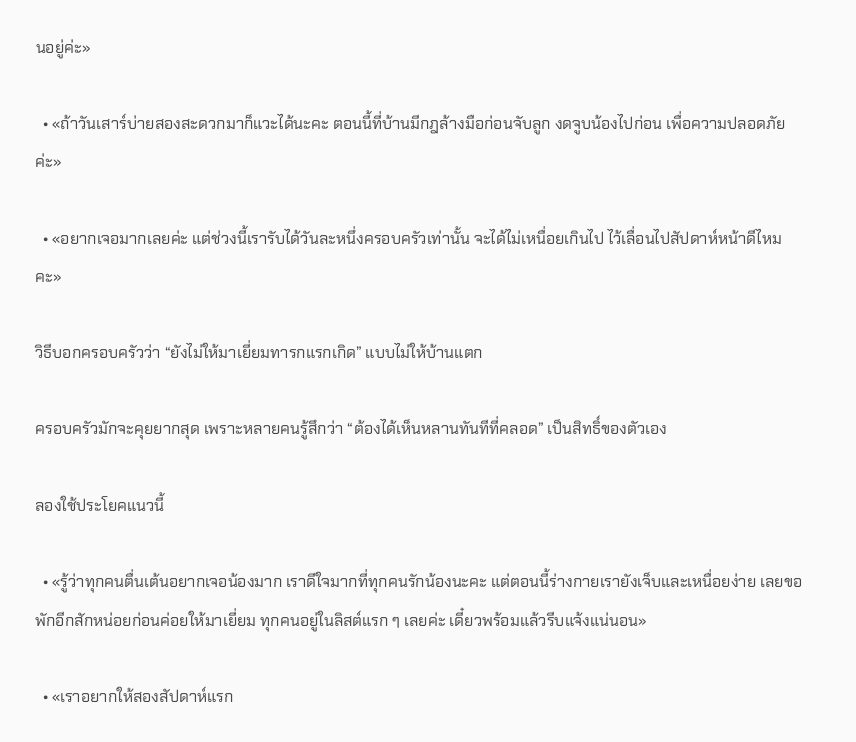นอยู่ค่ะ»

  • «ถ้าวันเสาร์บ่ายสองสะดวกมาก็แวะได้นะคะ ตอนนี้ที่บ้านมีกฎล้างมือก่อนจับลูก งดจูบน้องไปก่อน เพื่อความปลอดภัยค่ะ»

  • «อยากเจอมากเลยค่ะ แต่ช่วงนี้เรารับได้วันละหนึ่งครอบครัวเท่านั้น จะได้ไม่เหนื่อยเกินไป ไว้เลื่อนไปสัปดาห์หน้าดีไหมคะ»

วิธีบอกครอบครัวว่า “ยังไม่ให้มาเยี่ยมทารกแรกเกิด” แบบไม่ให้บ้านแตก

ครอบครัวมักจะคุยยากสุด เพราะหลายคนรู้สึกว่า “ต้องได้เห็นหลานทันทีที่คลอด” เป็นสิทธิ์ของตัวเอง

ลองใช้ประโยคแนวนี้

  • «รู้ว่าทุกคนตื่นเต้นอยากเจอน้องมาก เราดีใจมากที่ทุกคนรักน้องนะคะ แต่ตอนนี้ร่างกายเรายังเจ็บและเหนื่อยง่าย เลยขอพักอีกสักหน่อยก่อนค่อยให้มาเยี่ยม ทุกคนอยู่ในลิสต์แรก ๆ เลยค่ะ เดี๋ยวพร้อมแล้วรีบแจ้งแน่นอน»

  • «เราอยากให้สองสัปดาห์แรก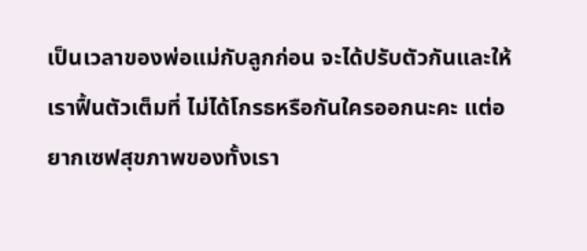เป็นเวลาของพ่อแม่กับลูกก่อน จะได้ปรับตัวกันและให้เราฟื้นตัวเต็มที่ ไม่ได้โกรธหรือกันใครออกนะคะ แต่อยากเซฟสุขภาพของทั้งเรา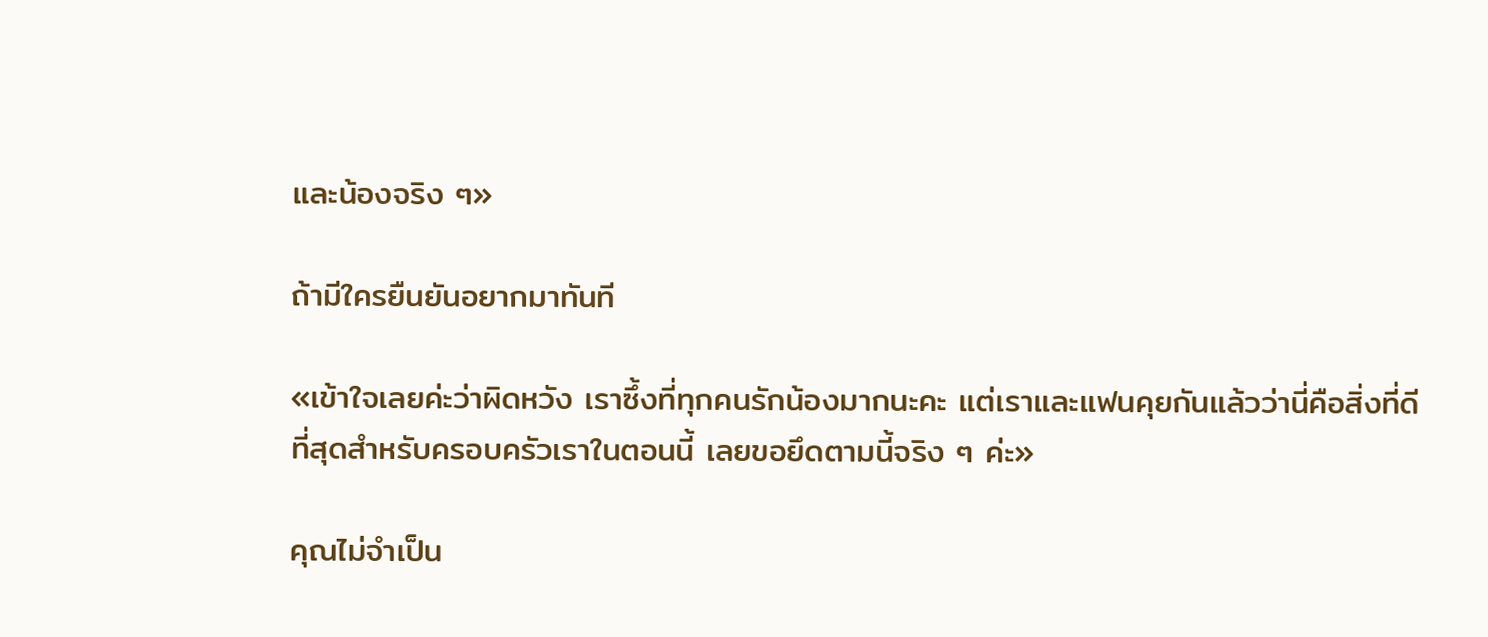และน้องจริง ๆ»

ถ้ามีใครยืนยันอยากมาทันที

«เข้าใจเลยค่ะว่าผิดหวัง เราซึ้งที่ทุกคนรักน้องมากนะคะ แต่เราและแฟนคุยกันแล้วว่านี่คือสิ่งที่ดีที่สุดสำหรับครอบครัวเราในตอนนี้ เลยขอยึดตามนี้จริง ๆ ค่ะ»

คุณไม่จำเป็น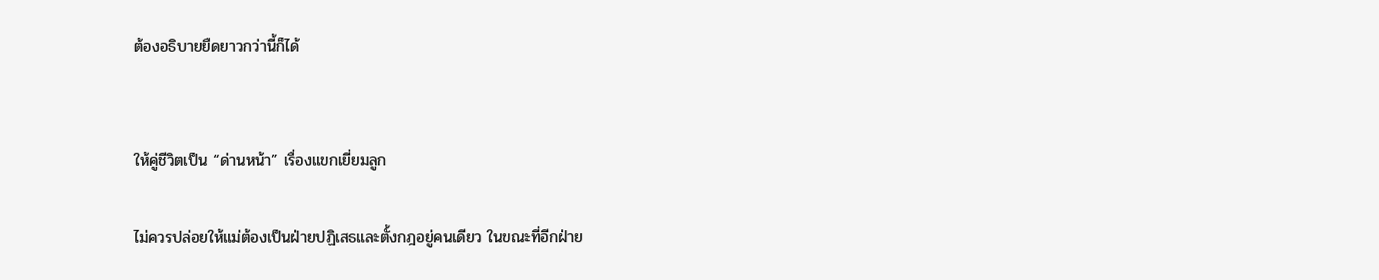ต้องอธิบายยืดยาวกว่านี้ก็ได้


ให้คู่ชีวิตเป็น “ด่านหน้า” เรื่องแขกเยี่ยมลูก

ไม่ควรปล่อยให้แม่ต้องเป็นฝ่ายปฏิเสธและตั้งกฎอยู่คนเดียว ในขณะที่อีกฝ่าย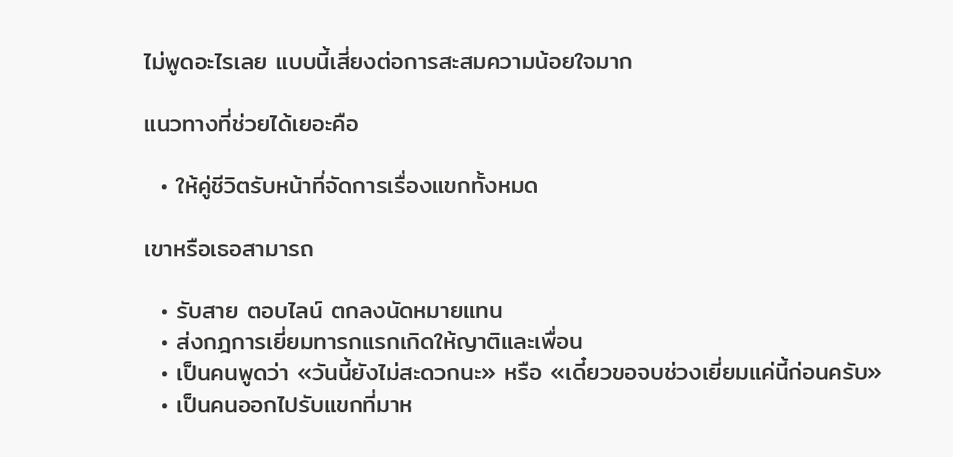ไม่พูดอะไรเลย แบบนี้เสี่ยงต่อการสะสมความน้อยใจมาก

แนวทางที่ช่วยได้เยอะคือ

  • ให้คู่ชีวิตรับหน้าที่จัดการเรื่องแขกทั้งหมด

เขาหรือเธอสามารถ

  • รับสาย ตอบไลน์ ตกลงนัดหมายแทน
  • ส่งกฎการเยี่ยมทารกแรกเกิดให้ญาติและเพื่อน
  • เป็นคนพูดว่า «วันนี้ยังไม่สะดวกนะ» หรือ «เดี๋ยวขอจบช่วงเยี่ยมแค่นี้ก่อนครับ»
  • เป็นคนออกไปรับแขกที่มาห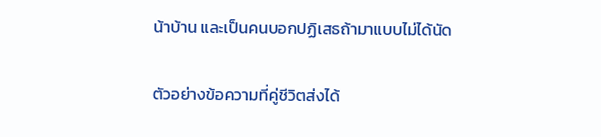น้าบ้าน และเป็นคนบอกปฏิเสธถ้ามาแบบไม่ได้นัด

ตัวอย่างข้อความที่คู่ชีวิตส่งได้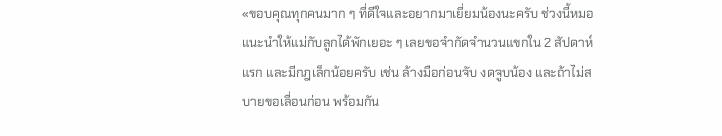«ขอบคุณทุกคนมาก ๆ ที่ดีใจและอยากมาเยี่ยมน้องนะครับ ช่วงนี้หมอแนะนำให้แม่กับลูกได้พักเยอะ ๆ เลยขอจำกัดจำนวนแขกใน 2 สัปดาห์แรก และมีกฎเล็กน้อยครับ เช่น ล้างมือก่อนจับ งดจูบน้อง และถ้าไม่สบายขอเลื่อนก่อน พร้อมกัน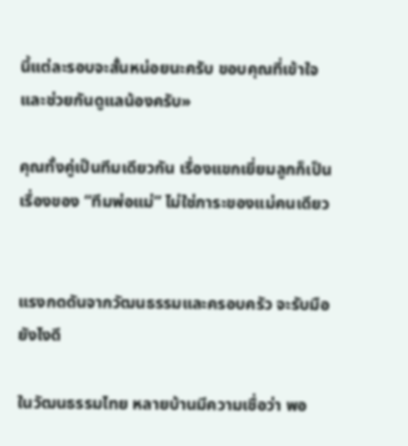นี้แต่ละรอบจะสั้นหน่อยนะครับ ขอบคุณที่เข้าใจและช่วยกันดูแลน้องครับ»

คุณทั้งคู่เป็นทีมเดียวกัน เรื่องแขกเยี่ยมลูกก็เป็นเรื่องของ “ทีมพ่อแม่” ไม่ใช่ภาระของแม่คนเดียว


แรงกดดันจากวัฒนธรรมและครอบครัว จะรับมือยังไงดี

ในวัฒนธรรมไทย หลายบ้านมีความเชื่อว่า พอ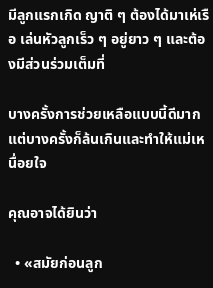มีลูกแรกเกิด ญาติ ๆ ต้องได้มาเห่เรือ เล่นหัวลูกเร็ว ๆ อยู่ยาว ๆ และต้องมีส่วนร่วมเต็มที่

บางครั้งการช่วยเหลือแบบนี้ดีมาก แต่บางครั้งก็ล้นเกินและทำให้แม่เหนื่อยใจ

คุณอาจได้ยินว่า

  • «สมัยก่อนลูก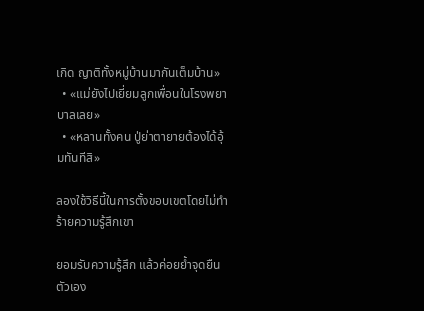เกิด ญาติทั้งหมู่บ้านมากันเต็มบ้าน»
  • «แม่ยังไปเยี่ยมลูกเพื่อนในโรงพยาบาลเลย»
  • «หลานทั้งคน ปู่ย่าตายายต้องได้อุ้มทันทีสิ»

ลองใช้วิธีนี้ในการตั้งขอบเขตโดยไม่ทำร้ายความรู้สึกเขา

ยอมรับความรู้สึก แล้วค่อยย้ำจุดยืนตัวเอง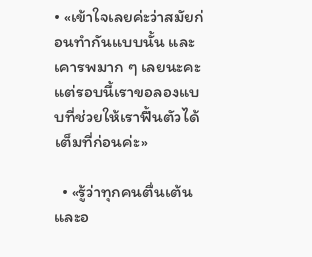• «เข้าใจเลยค่ะว่าสมัยก่อนทำกันแบบนั้น และเคารพมาก ๆ เลยนะคะ แต่รอบนี้เราขอลองแบบที่ช่วยให้เราฟื้นตัวได้เต็มที่ก่อนค่ะ»

  • «รู้ว่าทุกคนตื่นเต้นและอ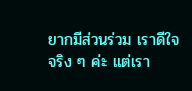ยากมีส่วนร่วม เราดีใจจริง ๆ ค่ะ แต่เรา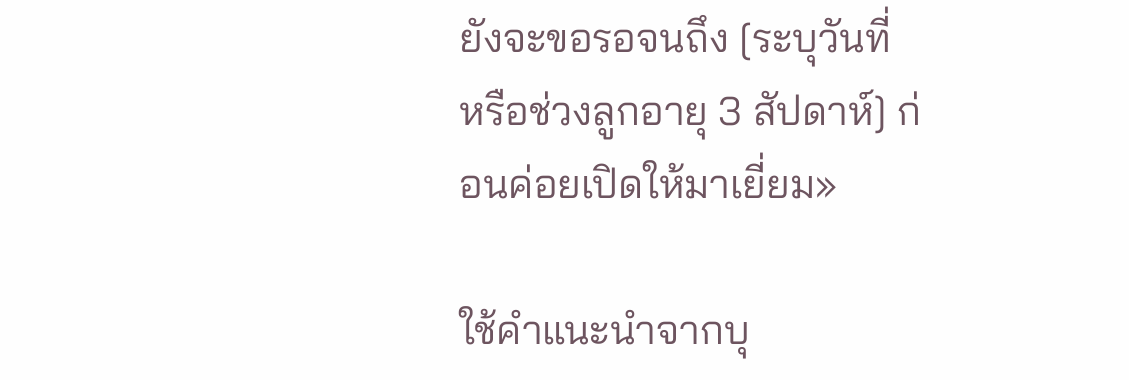ยังจะขอรอจนถึง [ระบุวันที่ หรือช่วงลูกอายุ 3 สัปดาห์] ก่อนค่อยเปิดให้มาเยี่ยม»

ใช้คำแนะนำจากบุ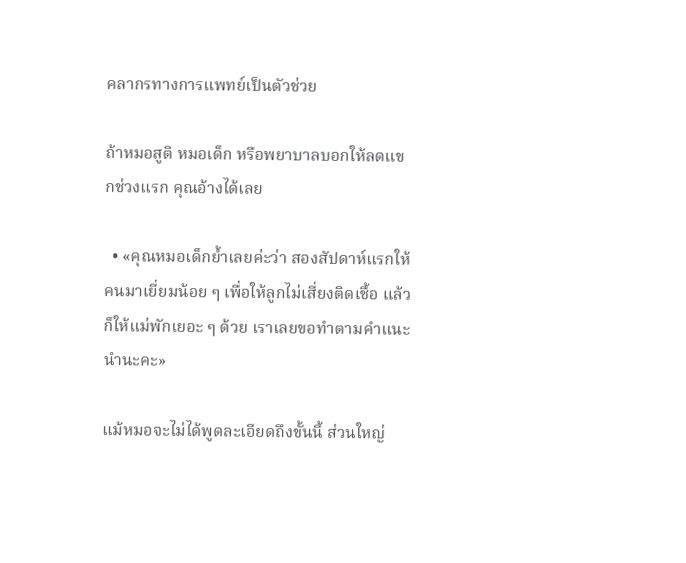คลากรทางการแพทย์เป็นตัวช่วย

ถ้าหมอสูติ หมอเด็ก หรือพยาบาลบอกให้ลดแขกช่วงแรก คุณอ้างได้เลย

  • «คุณหมอเด็กย้ำเลยค่ะว่า สองสัปดาห์แรกให้คนมาเยี่ยมน้อย ๆ เพื่อให้ลูกไม่เสี่ยงติดเชื้อ แล้วก็ให้แม่พักเยอะ ๆ ด้วย เราเลยขอทำตามคำแนะนำนะคะ»

แม้หมอจะไม่ได้พูดละเอียดถึงขั้นนี้ ส่วนใหญ่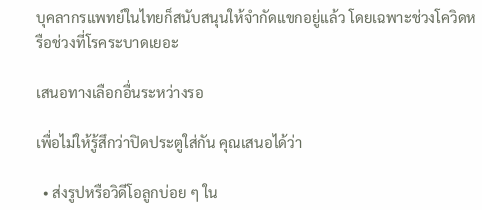บุคลากรแพทย์ในไทยก็สนับสนุนให้จำกัดแขกอยู่แล้ว โดยเฉพาะช่วงโควิดหรือช่วงที่โรคระบาดเยอะ

เสนอทางเลือกอื่นระหว่างรอ

เพื่อไม่ให้รู้สึกว่าปิดประตูใส่กัน คุณเสนอได้ว่า

  • ส่งรูปหรือวิดีโอลูกบ่อย ๆ ใน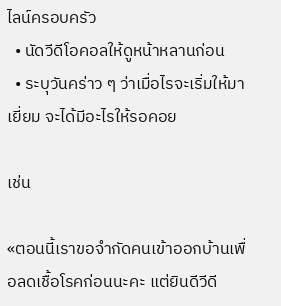ไลน์ครอบครัว
  • นัดวีดีโอคอลให้ดูหน้าหลานก่อน
  • ระบุวันคร่าว ๆ ว่าเมื่อไรจะเริ่มให้มาเยี่ยม จะได้มีอะไรให้รอคอย

เช่น

«ตอนนี้เราขอจำกัดคนเข้าออกบ้านเพื่อลดเชื้อโรคก่อนนะคะ แต่ยินดีวีดี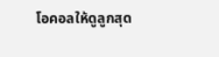โอคอลให้ดูลูกสุด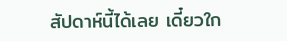สัปดาห์นี้ได้เลย เดี๋ยวใก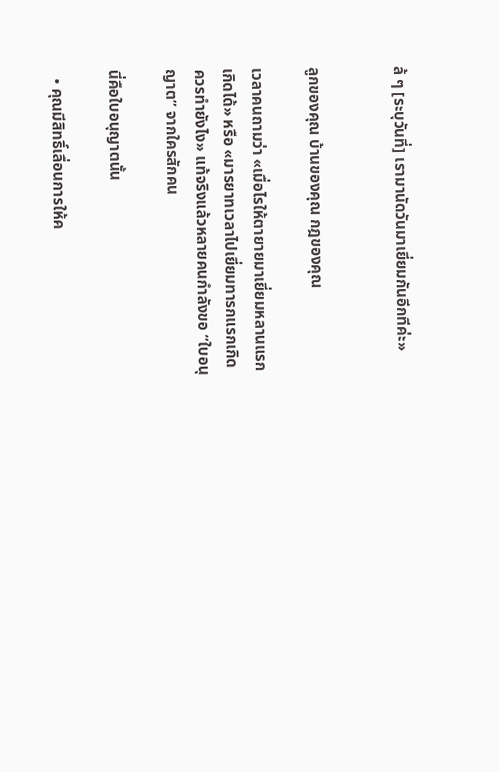ล้ ๆ [ระบุวันที่] เรามานัดวันมาเยี่ยมกันอีกทีค่ะ»


ลูกของคุณ บ้านของคุณ กฎของคุณ

เวลาคนถามว่า «เมื่อไรให้ตายายมาเยี่ยมหลานแรกเกิดได้» หรือ «มารยาทเวลาไปเยี่ยมทารกแรกเกิดควรทำยังไง» แท้จริงแล้วหลายคนกำลังขอ “ใบอนุญาต” จากใครสักคน

นี่คือใบอนุญาตนั้น

  • คุณมีสิทธิ์เลื่อนการให้ค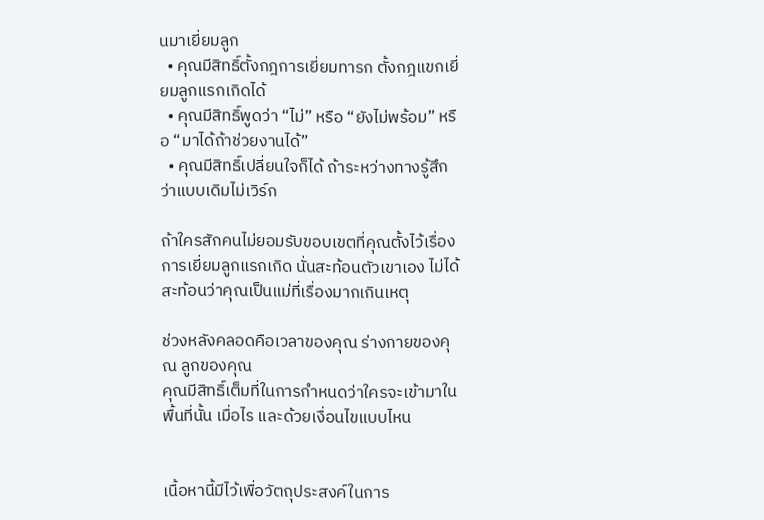นมาเยี่ยมลูก
  • คุณมีสิทธิ์ตั้งกฎการเยี่ยมทารก ตั้งกฎแขกเยี่ยมลูกแรกเกิดได้
  • คุณมีสิทธิ์พูดว่า “ไม่” หรือ “ยังไม่พร้อม” หรือ “มาได้ถ้าช่วยงานได้”
  • คุณมีสิทธิ์เปลี่ยนใจก็ได้ ถ้าระหว่างทางรู้สึกว่าแบบเดิมไม่เวิร์ก

ถ้าใครสักคนไม่ยอมรับขอบเขตที่คุณตั้งไว้เรื่องการเยี่ยมลูกแรกเกิด นั่นสะท้อนตัวเขาเอง ไม่ได้สะท้อนว่าคุณเป็นแม่ที่เรื่องมากเกินเหตุ

ช่วงหลังคลอดคือเวลาของคุณ ร่างกายของคุณ ลูกของคุณ
คุณมีสิทธิ์เต็มที่ในการกำหนดว่าใครจะเข้ามาในพื้นที่นั้น เมื่อไร และด้วยเงื่อนไขแบบไหน


เนื้อหานี้มีไว้เพื่อวัตถุประสงค์ในการ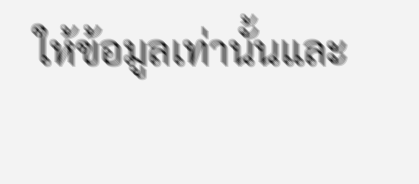ให้ข้อมูลเท่านั้นและ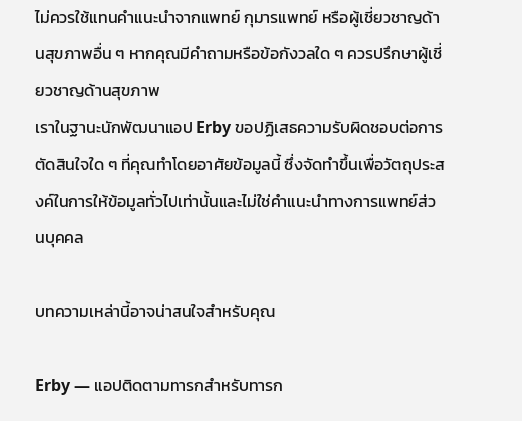ไม่ควรใช้แทนคำแนะนำจากแพทย์ กุมารแพทย์ หรือผู้เชี่ยวชาญด้านสุขภาพอื่น ๆ หากคุณมีคำถามหรือข้อกังวลใด ๆ ควรปรึกษาผู้เชี่ยวชาญด้านสุขภาพ
เราในฐานะนักพัฒนาแอป Erby ขอปฏิเสธความรับผิดชอบต่อการตัดสินใจใด ๆ ที่คุณทำโดยอาศัยข้อมูลนี้ ซึ่งจัดทำขึ้นเพื่อวัตถุประสงค์ในการให้ข้อมูลทั่วไปเท่านั้นและไม่ใช่คำแนะนำทางการแพทย์ส่วนบุคคล

บทความเหล่านี้อาจน่าสนใจสำหรับคุณ

Erby — แอปติดตามทารกสำหรับทารก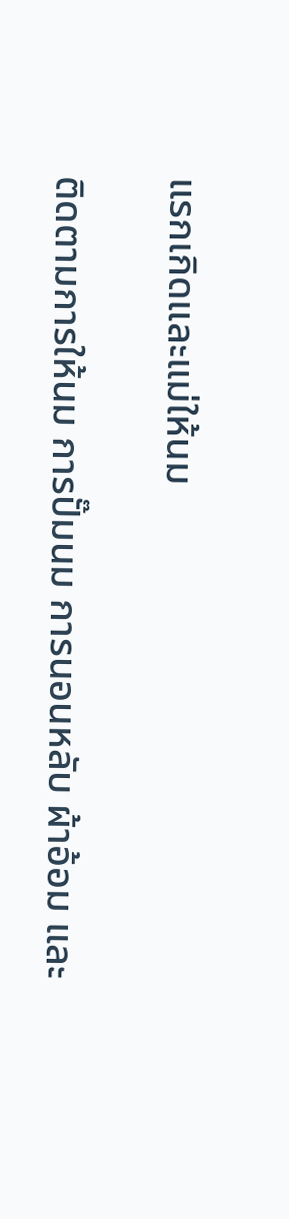แรกเกิดและแม่ให้นม

ติดตามการให้นม การปั๊มนม การนอนหลับ ผ้าอ้อม และ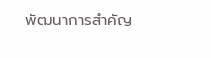พัฒนาการสำคัญ